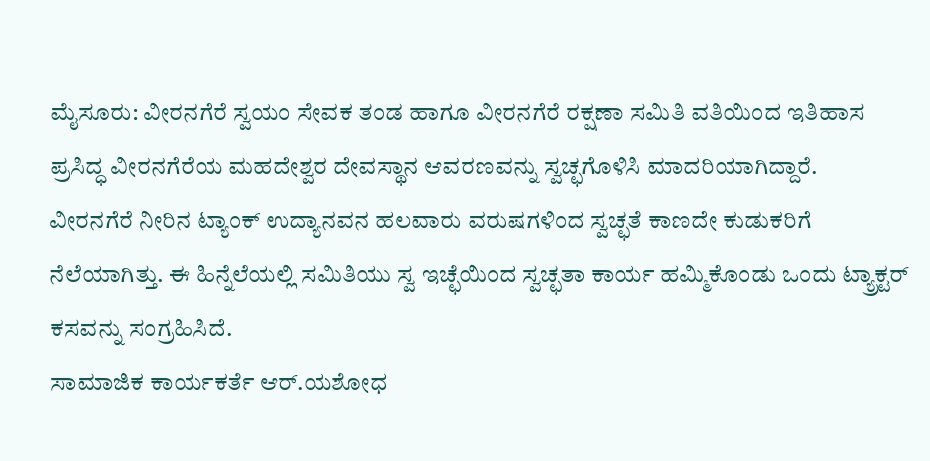ಮೈಸೂರು: ವೀರನಗೆರೆ ಸ್ವಯಂ ಸೇವಕ ತಂಡ ಹಾಗೂ ವೀರನಗೆರೆ ರಕ್ಷಣಾ ಸಮಿತಿ ವತಿಯಿಂದ ಇತಿಹಾಸ ಪ್ರಸಿದ್ಧ ವೀರನಗೆರೆಯ ಮಹದೇಶ್ವರ ದೇವಸ್ಥಾನ ಆವರಣವನ್ನು ಸ್ವಚ್ಛಗೊಳಿಸಿ ಮಾದರಿಯಾಗಿದ್ದಾರೆ.
ವೀರನಗೆರೆ ನೀರಿನ ಟ್ಯಾಂಕ್ ಉದ್ಯಾನವನ ಹಲವಾರು ವರುಷಗಳಿಂದ ಸ್ವಚ್ಛತೆ ಕಾಣದೇ ಕುಡುಕರಿಗೆ ನೆಲೆಯಾಗಿತ್ತು. ಈ ಹಿನ್ನೆಲೆಯಲ್ಲಿ ಸಮಿತಿಯು ಸ್ವ ಇಚ್ಛೆಯಿಂದ ಸ್ವಚ್ಛತಾ ಕಾರ್ಯ ಹಮ್ಮಿಕೊಂಡು ಒಂದು ಟ್ಯ್ರಾಕ್ಟರ್ ಕಸವನ್ನು ಸಂಗ್ರಹಿಸಿದೆ.
ಸಾಮಾಜಿಕ ಕಾರ್ಯಕರ್ತೆ ಆರ್.ಯಶೋಧ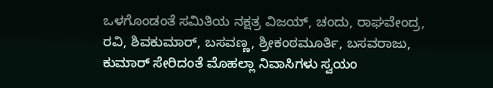ಒಳಗೊಂಡಂತೆ ಸಮಿತಿಯ ನಕ್ಷತ್ರ ವಿಜಯ್, ಚಂದು, ರಾಘವೇಂದ್ರ, ರವಿ, ಶಿವಕುಮಾರ್, ಬಸವಣ್ಣ, ಶ್ರೀಕಂಠಮೂರ್ತಿ, ಬಸವರಾಜು, ಕುಮಾರ್ ಸೇರಿದಂತೆ ಮೊಹಲ್ಲಾ ನಿವಾಸಿಗಳು ಸ್ವಯಂ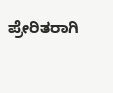ಪ್ರೇರಿತರಾಗಿ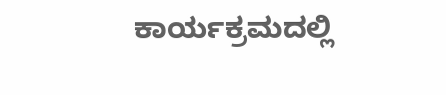ಕಾರ್ಯಕ್ರಮದಲ್ಲಿ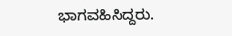ಭಾಗವಹಿಸಿದ್ದರು.